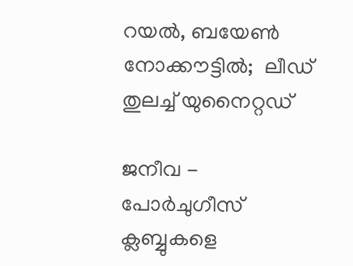റയല്‍, ബയേണ്‍ നോക്കൗട്ടില്‍;  ലീഡ് തുലച്ച് യുനൈറ്റഡ്

ജനീവ - പോര്‍ചുഗീസ് ക്ലബ്ബുകളെ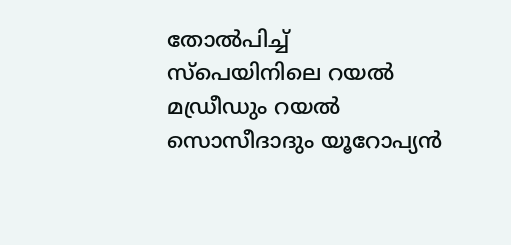തോല്‍പിച്ച് സ്‌പെയിനിലെ റയല്‍ മഡ്രീഡും റയല്‍ സൊസീദാദും യൂറോപ്യന്‍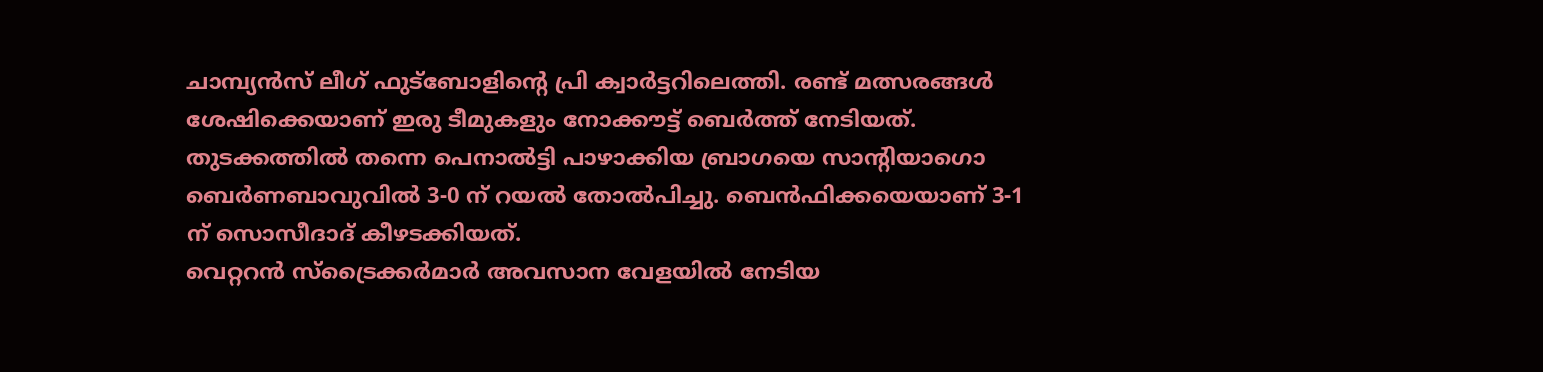ചാമ്പ്യന്‍സ് ലീഗ് ഫുട്‌ബോളിന്റെ പ്രി ക്വാര്‍ട്ടറിലെത്തി. രണ്ട് മത്സരങ്ങള്‍ ശേഷിക്കെയാണ് ഇരു ടീമുകളും നോക്കൗട്ട് ബെര്‍ത്ത് നേടിയത്. തുടക്കത്തില്‍ തന്നെ പെനാല്‍ട്ടി പാഴാക്കിയ ബ്രാഗയെ സാന്റിയാഗൊ ബെര്‍ണബാവുവില്‍ 3-0 ന് റയല്‍ തോല്‍പിച്ചു. ബെന്‍ഫിക്കയെയാണ് 3-1 ന് സൊസീദാദ് കീഴടക്കിയത്.
വെറ്ററന്‍ സ്‌ട്രൈക്കര്‍മാര്‍ അവസാന വേളയില്‍ നേടിയ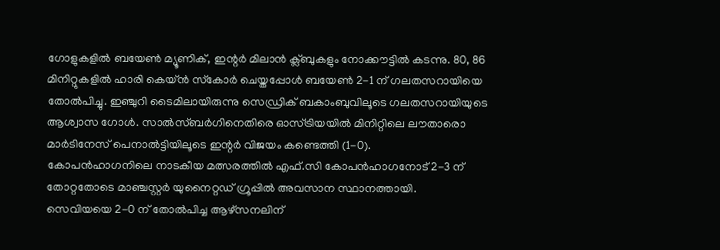ഗോളുകളില്‍ ബയേണ്‍ മ്യൂണിക്, ഇന്റര്‍ മിലാന്‍ ക്ല്ബുകളും നോക്കൗട്ടില്‍ കടന്നു. 80, 86 മിനിറ്റുകളില്‍ ഹാരി കെയ്ന്‍ സ്‌കോര്‍ ചെയ്തപ്പോള്‍ ബയേണ്‍ 2-1 ന് ഗലതസറായിയെ തോല്‍പിച്ചു. ഇഞ്ചുറി ടൈമിലായിരുന്നു സെഡ്രിക് ബകാംബുവിലൂടെ ഗലതസറായിയുടെ ആശ്വാസ ഗോള്‍. സാല്‍സ്ബര്‍ഗിനെതിരെ ഓസ്ട്രിയയില്‍ മിനിറ്റിലെ ലൗതാരൊ മാര്‍ടിനേസ് പെനാല്‍ട്ടിയിലൂടെ ഇന്റര്‍ വിജയം കണ്ടെത്തി (1-0).
കോപന്‍ഹാഗനിലെ നാടകീയ മത്സരത്തില്‍ എഫ്.സി കോപന്‍ഹാഗനോട് 2-3 ന് തോറ്റതോടെ മാഞ്ചസ്റ്റര്‍ യുനൈറ്റഡ് ഗ്രൂപ്പില്‍ അവസാന സ്ഥാനത്തായി.
സെവിയയെ 2-0 ന് തോല്‍പിച്ച ആഴ്‌സനലിന്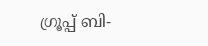ഗ്രൂപ്പ് ബി-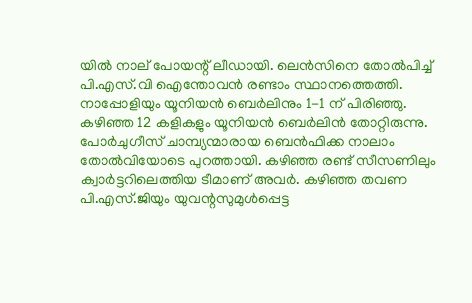യില്‍ നാല് പോയന്റ് ലീഡായി. ലെന്‍സിനെ തോല്‍പിച്ച് പി.എസ്.വി ഐന്തോവന്‍ രണ്ടാം സ്ഥാനത്തെത്തി. നാപ്പോളിയും യൂനിയന്‍ ബെര്‍ലിനും 1-1 ന് പിരിഞ്ഞു. കഴിഞ്ഞ 12 കളികളും യൂനിയന്‍ ബെര്‍ലിന്‍ തോറ്റിരുന്നു.
പോര്‍ചുഗീസ് ചാമ്പ്യന്മാരായ ബെന്‍ഫിക്ക നാലാം തോല്‍വിയോടെ പുറത്തായി. കഴിഞ്ഞ രണ്ട് സീസണിലും ക്വാര്‍ട്ടറിലെത്തിയ ടീമാണ് അവര്‍. കഴിഞ്ഞ തവണ പി.എസ്.ജിയും യുവന്റസുമുള്‍പ്പെട്ട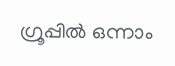ഗ്രൂപ്പില്‍ ഒന്നാം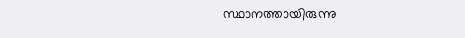സ്ഥാനത്തായിരുന്നു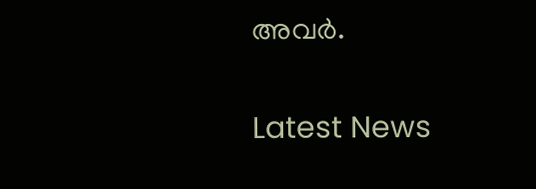അവര്‍.


Latest News